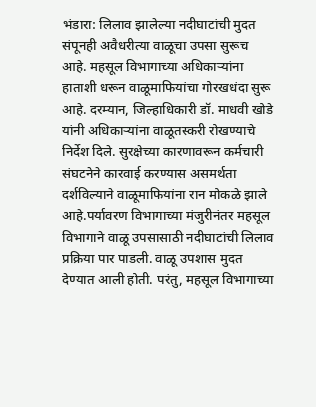भंडारा: लिलाव झालेल्या नदीघाटांची मुदत संपूनही अवैधरीत्या वाळूचा उपसा सुरूच आहे. महसूल विभागाच्या अधिकाऱ्यांना हाताशी धरून वाळूमाफियांचा गोरखधंदा सुरू आहे. दरम्यान, जिल्हाधिकारी डॉ. माधवी खोडे यांनी अधिकाऱ्यांना वाळूतस्करी रोखण्याचे निर्देश दिले. सुरक्षेच्या कारणावरून कर्मचारी संघटनेने कारवाई करण्यास असमर्थता दर्शविल्याने वाळूमाफियांना रान मोकळे झाले आहे.पर्यावरण विभागाच्या मंजुरीनंतर महसूल विभागाने वाळू उपसासाठी नदीघाटांची लिलाव प्रक्रिया पार पाडली. वाळू उपशास मुदत देण्यात आली होती. परंतु, महसूल विभागाच्या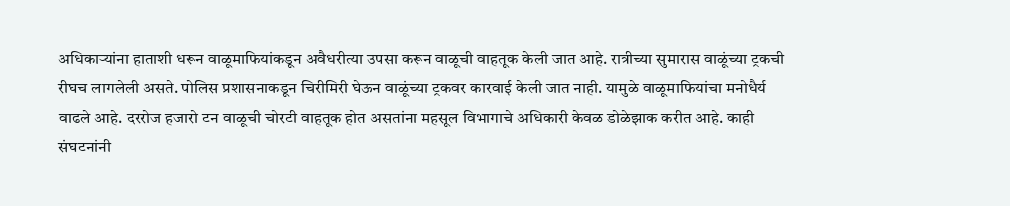अधिकाऱ्यांना हाताशी धरून वाळूमाफियांकडून अवैधरीत्या उपसा करून वाळूची वाहतूक केली जात आहे. रात्रीच्या सुमारास वाळूंच्या ट्रकची रीघच लागलेली असते. पोलिस प्रशासनाकडून चिरीमिरी घेऊन वाळूंच्या ट्रकवर कारवाई केली जात नाही. यामुळे वाळूमाफियांचा मनोधैर्य वाढले आहे. दररोज हजारो टन वाळूची चोरटी वाहतूक होत असतांना महसूल विभागाचे अधिकारी केवळ डोळेझाक करीत आहे. काही संघटनांनी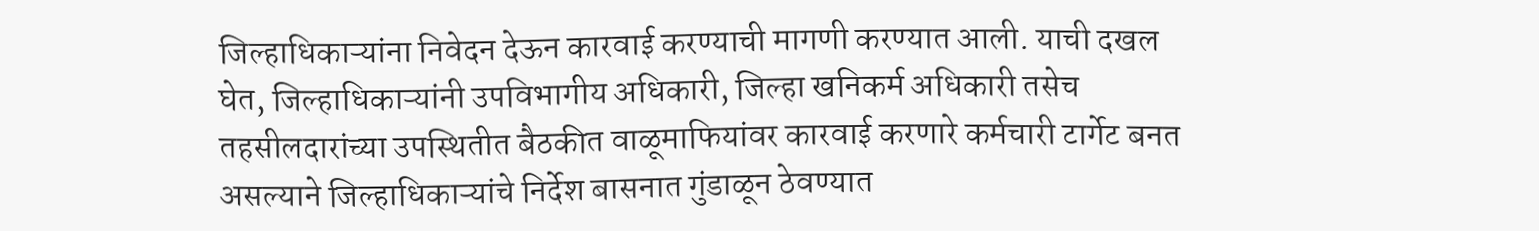जिल्हाधिकाऱ्यांना निवेदन देऊन कारवाई करण्याची मागणी करण्यात आली. याची दखल घेत, जिल्हाधिकाऱ्यांनी उपविभागीय अधिकारी, जिल्हा खनिकर्म अधिकारी तसेच तहसीलदारांच्या उपस्थितीत बैठकीत वाळूमाफियांवर कारवाई करणारे कर्मचारी टार्गेट बनत असल्याने जिल्हाधिकाऱ्यांचे निर्देश बासनात गुंडाळून ठेवण्यात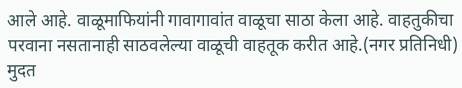आले आहे. वाळूमाफियांनी गावागावांत वाळूचा साठा केला आहे. वाहतुकीचा परवाना नसतानाही साठवलेल्या वाळूची वाहतूक करीत आहे.(नगर प्रतिनिधी)
मुदत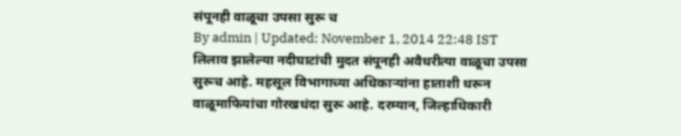संपूनही वाळूचा उपसा सुरू च
By admin | Updated: November 1, 2014 22:48 IST
लिलाव झालेल्या नदीघाटांची मुदत संपूनही अवैधरीत्या वाळूचा उपसा सुरूच आहे. महसूल विभागाच्या अधिकाऱ्यांना हाताशी धरून वाळूमाफियांचा गोरखधंदा सुरू आहे. दरम्यान, जिल्हाधिकारी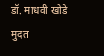डॉ. माधवी खोडे
मुदत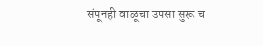संपूनही वाळूचा उपसा सुरू च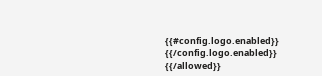{{#config.logo.enabled}} {{/config.logo.enabled}}
{{/allowed}}